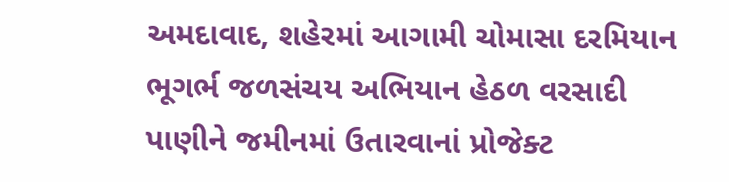અમદાવાદ, શહેરમાં આગામી ચોમાસા દરમિયાન ભૂગર્ભ જળસંચય અભિયાન હેઠળ વરસાદી પાણીને જમીનમાં ઉતારવાનાં પ્રોજેક્ટ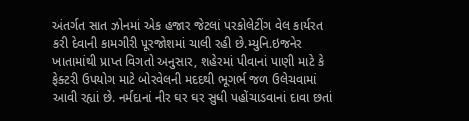અંતર્ગત સાત ઝોનમાં એક હજાર જેટલાં પરકોલેટીંગ વેલ કાર્યરત કરી દેવાની કામગીરી પૂરજોશમાં ચાલી રહી છે.મ્યુનિ.ઇજનેર ખાતામાંથી પ્રાપ્ત વિગતો અનુસાર, શહેરમાં પીવાનાં પાણી માટે કે ફેક્ટરી ઉપયોગ માટે બોરવેલની મદદથી ભૂગર્ભ જળ ઉલેચવામાં આવી રહ્યાં છે. નર્મદાનાં નીર ઘર ઘર સુધી પહોંચાડવાનાં દાવા છતાં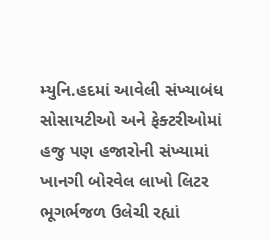મ્યુનિ.હદમાં આવેલી સંખ્યાબંધ સોસાયટીઓ અને ફેક્ટરીઓમાં હજુ પણ હજારોની સંખ્યામાં ખાનગી બોરવેલ લાખો લિટર ભૂગર્ભજળ ઉલેચી રહ્યાં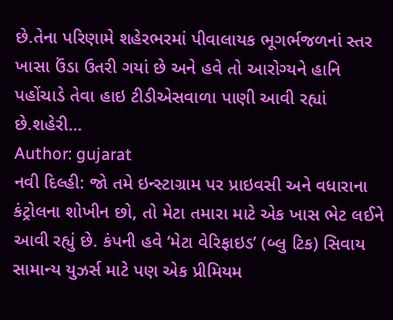છે.તેના પરિણામે શહેરભરમાં પીવાલાયક ભૂગર્ભજળનાં સ્તર ખાસા ઉંડા ઉતરી ગયાં છે અને હવે તો આરોગ્યને હાનિ પહોંચાડે તેવા હાઇ ટીડીએસવાળા પાણી આવી રહ્યાં છે.શહેરી…
Author: gujarat
નવી દિલ્હી: જો તમે ઇન્સ્ટાગ્રામ પર પ્રાઇવસી અને વધારાના કંટ્રોલના શોખીન છો, તો મેટા તમારા માટે એક ખાસ ભેટ લઈને આવી રહ્યું છે. કંપની હવે ‘મેટા વેરિફાઇડ’ (બ્લુ ટિક) સિવાય સામાન્ય યુઝર્સ માટે પણ એક પ્રીમિયમ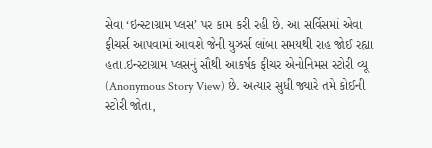સેવા ‘ઇન્સ્ટાગ્રામ પ્લસ’ પર કામ કરી રહી છે. આ સર્વિસમાં એવા ફીચર્સ આપવામાં આવશે જેની યુઝર્સ લાંબા સમયથી રાહ જોઈ રહ્યા હતા.ઇન્સ્ટાગ્રામ પ્લસનું સૌથી આકર્ષક ફીચર એનોનિમસ સ્ટોરી વ્યૂ (Anonymous Story View) છે. અત્યાર સુધી જ્યારે તમે કોઈની સ્ટોરી જોતા,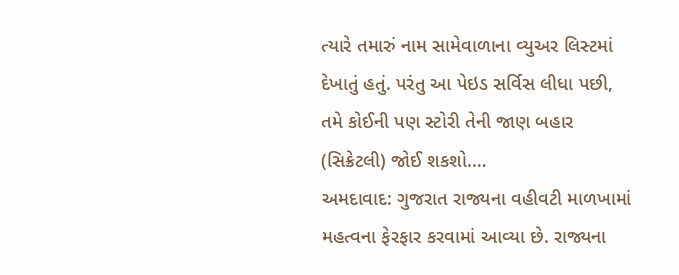ત્યારે તમારું નામ સામેવાળાના વ્યુઅર લિસ્ટમાં દેખાતું હતું. પરંતુ આ પેઇડ સર્વિસ લીધા પછી, તમે કોઈની પણ સ્ટોરી તેની જાણ બહાર (સિક્રેટલી) જોઈ શકશો.…
અમદાવાદ: ગુજરાત રાજ્યના વહીવટી માળખામાં મહત્વના ફેરફાર કરવામાં આવ્યા છે. રાજ્યના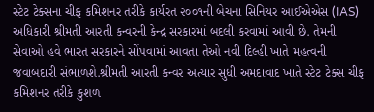સ્ટેટ ટેક્સના ચીફ કમિશનર તરીકે કાર્યરત ૨૦૦૧ની બેચના સિનિયર આઈએએસ (IAS) અધિકારી શ્રીમતી આરતી કન્વરની કેન્દ્ર સરકારમાં બદલી કરવામાં આવી છે. તેમની સેવાઓ હવે ભારત સરકારને સોંપવામાં આવતા તેઓ નવી દિલ્હી ખાતે મહત્વની જવાબદારી સંભાળશે.શ્રીમતી આરતી કન્વર અત્યાર સુધી અમદાવાદ ખાતે સ્ટેટ ટેક્સ ચીફ કમિશનર તરીકે કુશળ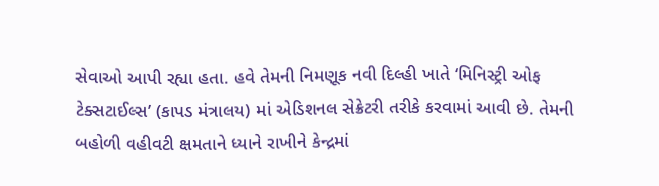સેવાઓ આપી રહ્યા હતા. હવે તેમની નિમણૂક નવી દિલ્હી ખાતે ‘મિનિસ્ટ્રી ઓફ ટેક્સટાઈલ્સ’ (કાપડ મંત્રાલય) માં એડિશનલ સેક્રેટરી તરીકે કરવામાં આવી છે. તેમની બહોળી વહીવટી ક્ષમતાને ધ્યાને રાખીને કેન્દ્રમાં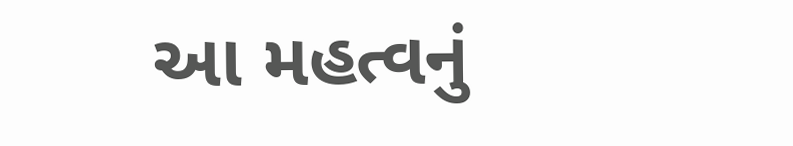આ મહત્વનું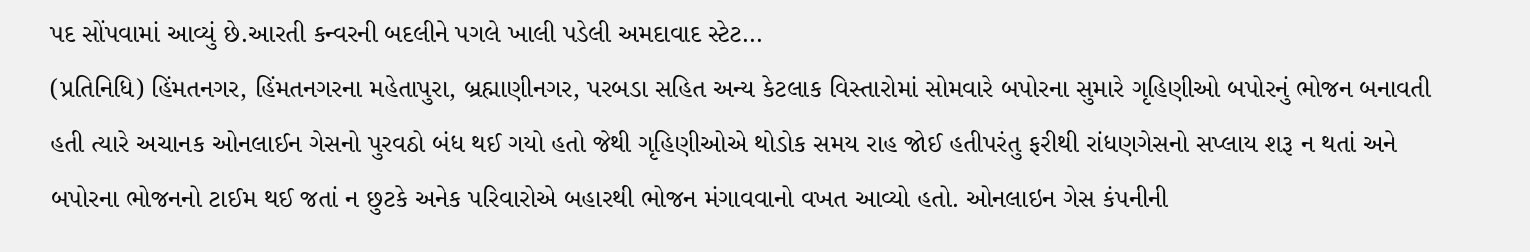પદ સોંપવામાં આવ્યું છે.આરતી કન્વરની બદલીને પગલે ખાલી પડેલી અમદાવાદ સ્ટેટ…
(પ્રતિનિધિ) હિંમતનગર, હિંમતનગરના મહેતાપુરા, બ્રહ્માણીનગર, પરબડા સહિત અન્ય કેટલાક વિસ્તારોમાં સોમવારે બપોરના સુમારે ગૃહિણીઓ બપોરનું ભોજન બનાવતી હતી ત્યારે અચાનક ઓનલાઈન ગેસનો પુરવઠો બંધ થઈ ગયો હતો જેથી ગૃહિણીઓએ થોડોક સમય રાહ જોઈ હતીપરંતુ ફરીથી રાંધણગેસનો સપ્લાય શરૂ ન થતાં અને બપોરના ભોજનનો ટાઈમ થઈ જતાં ન છુટકે અનેક પરિવારોએ બહારથી ભોજન મંગાવવાનો વખત આવ્યો હતો. ઓનલાઇન ગેસ કંપનીની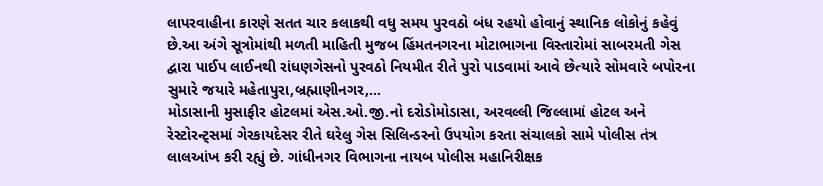લાપરવાહીના કારણે સતત ચાર કલાકથી વધુ સમય પુરવઠો બંધ રહયો હોવાનું સ્થાનિક લોકોનું કહેવું છે.આ અંગે સૂત્રોમાંથી મળતી માહિતી મુજબ હિંમતનગરના મોટાભાગના વિસ્તારોમાં સાબરમતી ગેસ દ્વારા પાઈપ લાઈનથી રાંધણગેસનો પુરવઠો નિયમીત રીતે પુરો પાડવામાં આવે છેત્યારે સોમવારે બપોરના સુમારે જયારે મહેતાપુરા,બ્રહ્માણીનગર,…
મોડાસાની મુસાફીર હોટલમાં એસ.ઓ.જી.નો દરોડોમોડાસા, અરવલ્લી જિલ્લામાં હોટલ અને રેસ્ટોરન્ટ્સમાં ગેરકાયદેસર રીતે ઘરેલુ ગેસ સિલિન્ડરનો ઉપયોગ કરતા સંચાલકો સામે પોલીસ તંત્ર લાલઆંખ કરી રહ્યું છે. ગાંધીનગર વિભાગના નાયબ પોલીસ મહાનિરીક્ષક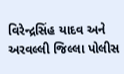વિરેન્દ્રસિંહ યાદવ અને અરવલ્લી જિલ્લા પોલીસ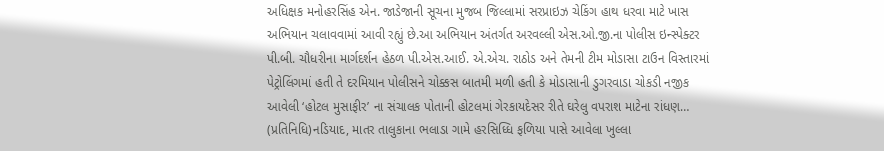અધિક્ષક મનોહરસિંહ એન. જાડેજાની સૂચના મુજબ જિલ્લામાં સરપ્રાઇઝ ચેકિંગ હાથ ધરવા માટે ખાસ અભિયાન ચલાવવામાં આવી રહ્યું છે.આ અભિયાન અંતર્ગત અરવલ્લી એસ.ઓ.જી.ના પોલીસ ઇન્સ્પેક્ટર પી.બી. ચૌધરીના માર્ગદર્શન હેઠળ પી.એસ.આઈ. એ.એચ. રાઠોડ અને તેમની ટીમ મોડાસા ટાઉન વિસ્તારમાં પેટ્રોલિંગમાં હતી તે દરમિયાન પોલીસને ચોક્કસ બાતમી મળી હતી કે મોડાસાની ડુગરવાડા ચોકડી નજીક આવેલી ‘હોટલ મુસાફીર’ ના સંચાલક પોતાની હોટલમાં ગેરકાયદેસર રીતે ઘરેલુ વપરાશ માટેના રાંધણ…
(પ્રતિનિધિ)નડિયાદ, માતર તાલુકાના ભલાડા ગામે હરસિધ્ધિ ફળિયા પાસે આવેલા ખુલ્લા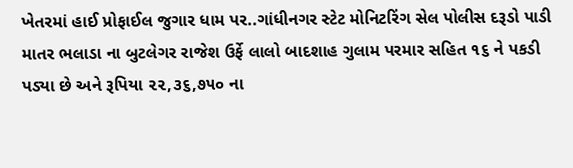ખેતરમાં હાઈ પ્રોફાઈલ જુગાર ધામ પર..ગાંધીનગર સ્ટેટ મોનિટરિંગ સેલ પોલીસ દરૂડો પાડી માતર ભલાડા ના બુટલેગર રાજેશ ઉર્ફે લાલો બાદશાહ ગુલામ પરમાર સહિત ૧૬ ને પકડી પડ્યા છે અને રૂપિયા ૨૨,૩૬,૭૫૦ ના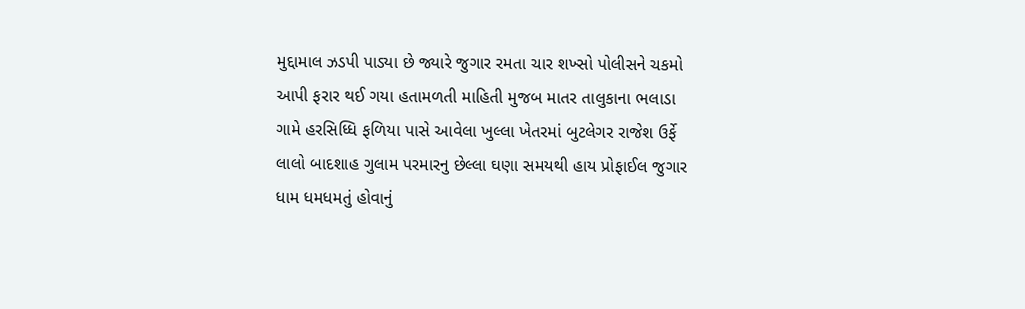મુદ્દામાલ ઝડપી પાડ્યા છે જ્યારે જુગાર રમતા ચાર શખ્સો પોલીસને ચકમો આપી ફરાર થઈ ગયા હતામળતી માહિતી મુજબ માતર તાલુકાના ભલાડા ગામે હરસિધ્ધિ ફળિયા પાસે આવેલા ખુલ્લા ખેતરમાં બુટલેગર રાજેશ ઉર્ફે લાલો બાદશાહ ગુલામ પરમારનુ છેલ્લા ઘણા સમયથી હાય પ્રોફાઈલ જુગાર ધામ ધમધમતું હોવાનું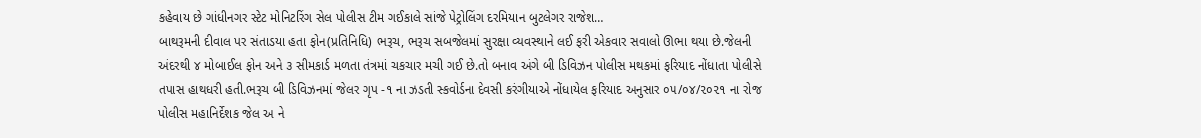કહેવાય છે ગાંધીનગર સ્ટેટ મોનિટરિંગ સેલ પોલીસ ટીમ ગઈકાલે સાંજે પેટ્રોલિંગ દરમિયાન બુટલેગર રાજેશ…
બાથરૂમની દીવાલ પર સંતાડયા હતા ફોન(પ્રતિનિધિ) ભરૂચ, ભરૂચ સબજેલમાં સુરક્ષા વ્યવસ્થાને લઈ ફરી એકવાર સવાલો ઊભા થયા છે.જેલની અંદરથી ૪ મોબાઈલ ફોન અને ૩ સીમકાર્ડ મળતા તંત્રમાં ચકચાર મચી ગઈ છે.તો બનાવ અંગે બી ડિવિઝન પોલીસ મથકમાં ફરિયાદ નોંધાતા પોલીસે તપાસ હાથધરી હતી.ભરૂચ બી ડિવિઝનમાં જેલર ગૃપ -૧ ના ઝડતી સ્કવોર્ડના દેવસી કરંગીયાએ નોંધાયેલ ફરિયાદ અનુસાર ૦૫/૦૪/૨૦૨૧ ના રોજ પોલીસ મહાનિર્દેશક જેલ અ ને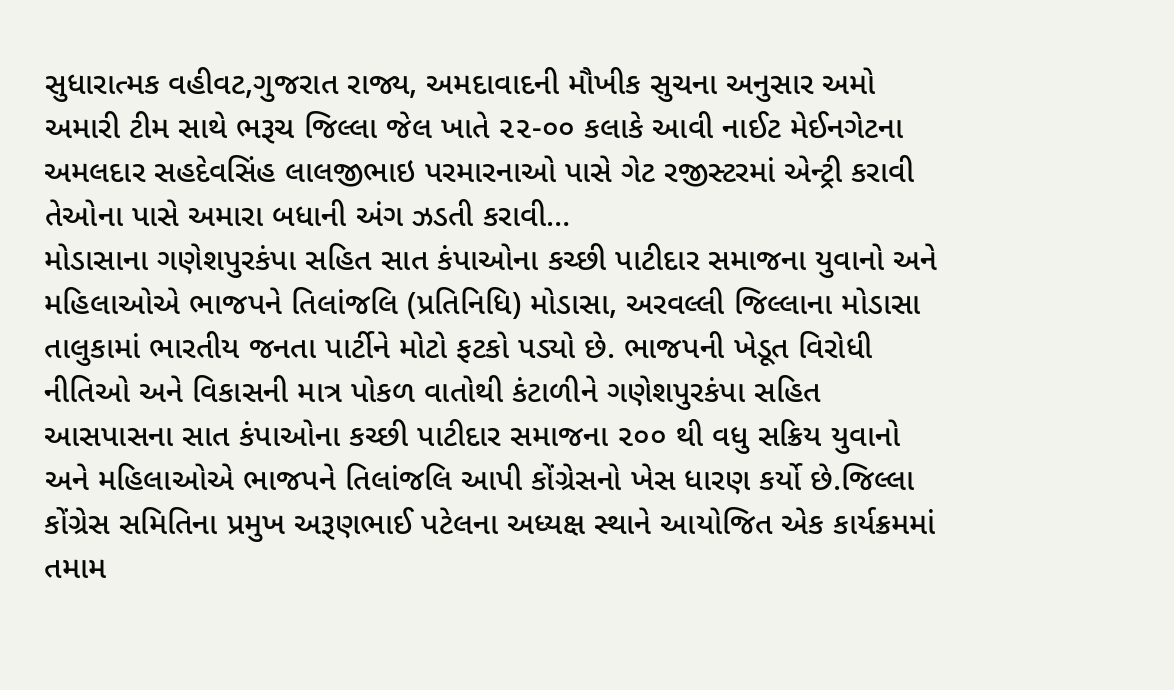સુધારાત્મક વહીવટ,ગુજરાત રાજ્ય, અમદાવાદની મૌખીક સુચના અનુસાર અમો અમારી ટીમ સાથે ભરૂચ જિલ્લા જેલ ખાતે ૨૨-૦૦ કલાકે આવી નાઈટ મેઈનગેટના અમલદાર સહદેવસિંહ લાલજીભાઇ પરમારનાઓ પાસે ગેટ રજીસ્ટરમાં એન્ટ્રી કરાવી તેઓના પાસે અમારા બધાની અંગ ઝડતી કરાવી…
મોડાસાના ગણેશપુરકંપા સહિત સાત કંપાઓના કચ્છી પાટીદાર સમાજના યુવાનો અને મહિલાઓએ ભાજપને તિલાંજલિ (પ્રતિનિધિ) મોડાસા, અરવલ્લી જિલ્લાના મોડાસા તાલુકામાં ભારતીય જનતા પાર્ટીને મોટો ફટકો પડ્યો છે. ભાજપની ખેડૂત વિરોધી નીતિઓ અને વિકાસની માત્ર પોકળ વાતોથી કંટાળીને ગણેશપુરકંપા સહિત આસપાસના સાત કંપાઓના કચ્છી પાટીદાર સમાજના ૨૦૦ થી વધુ સક્રિય યુવાનો અને મહિલાઓએ ભાજપને તિલાંજલિ આપી કોંગ્રેસનો ખેસ ધારણ કર્યો છે.જિલ્લા કોંગ્રેસ સમિતિના પ્રમુખ અરૂણભાઈ પટેલના અધ્યક્ષ સ્થાને આયોજિત એક કાર્યક્રમમાં તમામ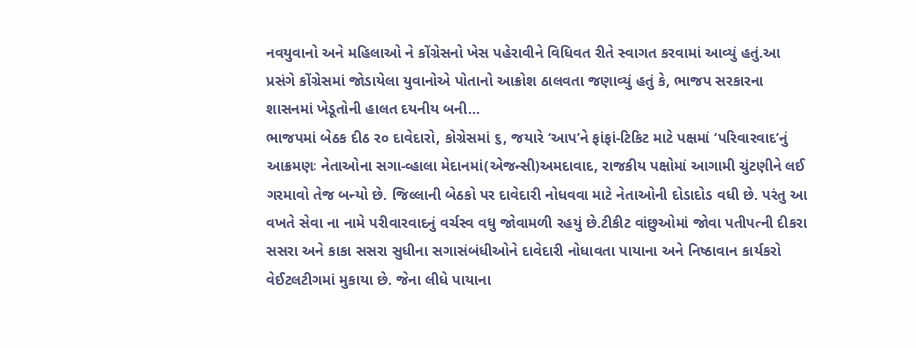નવયુવાનો અને મહિલાઓ ને કોંગ્રેસનો ખેસ પહેરાવીને વિધિવત રીતે સ્વાગત કરવામાં આવ્યું હતું.આ પ્રસંગે કોંગ્રેસમાં જોડાયેલા યુવાનોએ પોતાનો આક્રોશ ઠાલવતા જણાવ્યું હતું કે, ભાજપ સરકારના શાસનમાં ખેડૂતોની હાલત દયનીય બની…
ભાજપમાં બેઠક દીઠ ર૦ દાવેદારો, કોગ્રેસમાં ૬, જયારે ‘આપ’ને ફાંફાં-ટિકિટ માટે પક્ષમાં ‘પરિવારવાદ’નું આક્રમણઃ નેતાઓના સગા-વ્હાલા મેદાનમાં(એજન્સી)અમદાવાદ, રાજકીય પક્ષોમાં આગામી ચુંટણીને લઈ ગરમાવો તેજ બન્યો છે. જિલ્લાની બેઠકો પર દાવેદારી નોધવવા માટે નેતાઓની દોડાદોડ વધી છે. પરંતુ આ વખતે સેવા ના નામે પરીવારવાદનું વર્ચસ્વ વધુ જોવામળી રહયું છે.ટીકીટ વાંછુઓમાં જોવા પતીપત્ની દીકરા સસરા અને કાકા સસરા સુધીના સગાસંબંધીઓને દાવેદારી નોધાવતા પાયાના અને નિષ્ઠાવાન કાર્યકરો વેઈટલટીગમાં મુકાયા છે. જેના લીધે પાયાના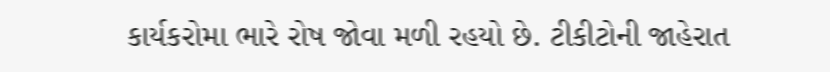કાર્યકરોમા ભારે રોષ જોવા મળી રહયો છે. ટીકીટોની જાહેરાત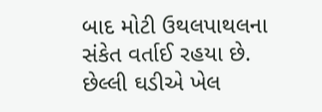બાદ મોટી ઉથલપાથલના સંકેત વર્તાઈ રહયા છે. છેલ્લી ઘડીએ ખેલ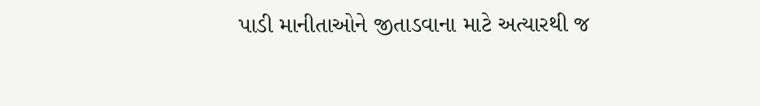પાડી માનીતાઓને જીતાડવાના માટે અત્યારથી જ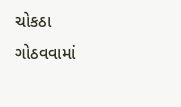ચોકઠા ગોઠવવામાં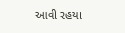આવી રહયા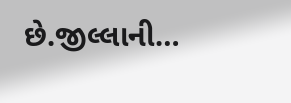છે.જીલ્લાની…